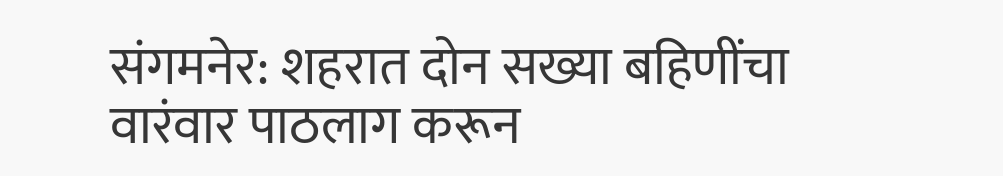संगमनेर: शहरात दोन सख्या बहिणींचा वारंवार पाठलाग करून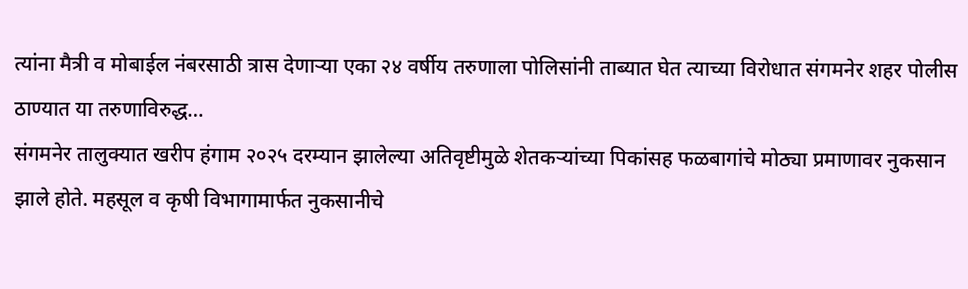त्यांना मैत्री व मोबाईल नंबरसाठी त्रास देणाऱ्या एका २४ वर्षीय तरुणाला पोलिसांनी ताब्यात घेत त्याच्या विरोधात संगमनेर शहर पोलीस ठाण्यात या तरुणाविरुद्ध…
संगमनेर तालुक्यात खरीप हंगाम २०२५ दरम्यान झालेल्या अतिवृष्टीमुळे शेतकऱ्यांच्या पिकांसह फळबागांचे मोठ्या प्रमाणावर नुकसान झाले होते. महसूल व कृषी विभागामार्फत नुकसानीचे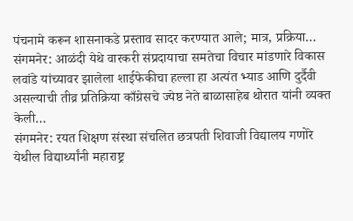पंचनामे करून शासनाकडे प्रस्ताव सादर करण्यात आले; मात्र, प्रक्रिया…
संगमनेर: आळंदी येथे वारकरी संप्रदायाचा समतेचा विचार मांडणारे विकास लवांडे यांच्यावर झालेला शाईफेकीचा हल्ला हा अत्यंत भ्याड आणि दुर्दैवी असल्याची तीव्र प्रतिक्रिया काँग्रेसचे ज्येष्ठ नेते बाळासाहेब थोरात यांनी व्यक्त केली…
संगमनेर: रयत शिक्षण संस्था संचलित छत्रपती शिवाजी विद्यालय गणोरे येथील विद्यार्थ्यांनी महाराष्ट्र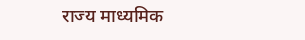राज्य माध्यमिक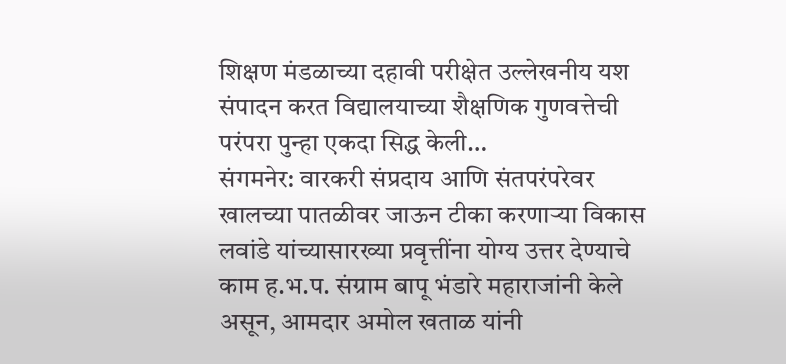शिक्षण मंडळाच्या दहावी परीक्षेत उल्लेखनीय यश संपादन करत विद्यालयाच्या शैक्षणिक गुणवत्तेची परंपरा पुन्हा एकदा सिद्ध केली…
संगमनेर: वारकरी संप्रदाय आणि संतपरंपरेवर खालच्या पातळीवर जाऊन टीका करणाऱ्या विकास लवांडे यांच्यासारख्या प्रवृत्तींना योग्य उत्तर देण्याचे काम ह.भ.प. संग्राम बापू भंडारे महाराजांनी केले असून, आमदार अमोल खताळ यांनी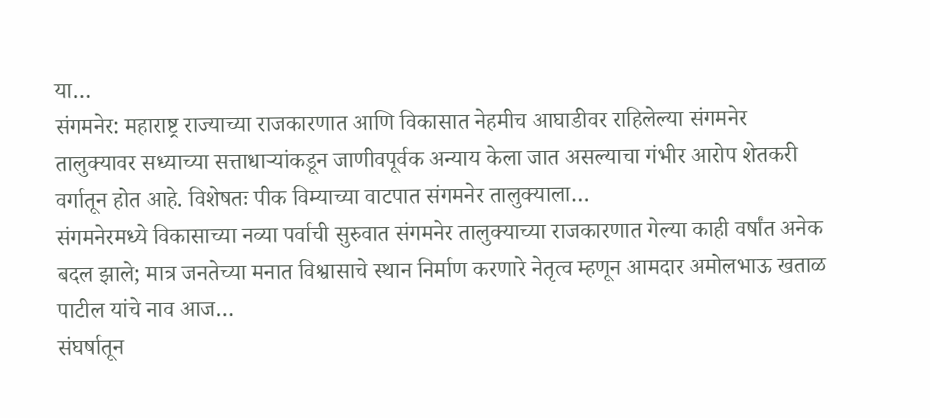या…
संगमनेर: महाराष्ट्र राज्याच्या राजकारणात आणि विकासात नेहमीच आघाडीवर राहिलेल्या संगमनेर तालुक्यावर सध्याच्या सत्ताधाऱ्यांकडून जाणीवपूर्वक अन्याय केला जात असल्याचा गंभीर आरोप शेतकरी वर्गातून होत आहे. विशेषतः पीक विम्याच्या वाटपात संगमनेर तालुक्याला…
संगमनेरमध्ये विकासाच्या नव्या पर्वाची सुरुवात संगमनेर तालुक्याच्या राजकारणात गेल्या काही वर्षांत अनेक बदल झाले; मात्र जनतेच्या मनात विश्वासाचे स्थान निर्माण करणारे नेतृत्व म्हणून आमदार अमोलभाऊ खताळ पाटील यांचे नाव आज…
संघर्षातून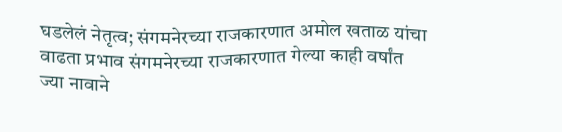घडलेलं नेतृत्व; संगमनेरच्या राजकारणात अमोल खताळ यांचा वाढता प्रभाव संगमनेरच्या राजकारणात गेल्या काही वर्षांत ज्या नावाने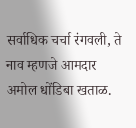सर्वाधिक चर्चा रंगवली, ते नाव म्हणजे आमदार अमोल धोंडिबा खताळ.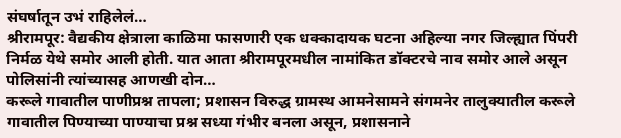संघर्षातून उभं राहिलेलं…
श्रीरामपूर: वैद्यकीय क्षेत्राला काळिमा फासणारी एक धक्कादायक घटना अहिल्या नगर जिल्ह्यात पिंपरी निर्मळ येथे समोर आली होती. यात आता श्रीरामपूरमधील नामांकित डॉक्टरचे नाव समोर आले असून पोलिसांनी त्यांच्यासह आणखी दोन…
करूले गावातील पाणीप्रश्न तापला; प्रशासन विरुद्ध ग्रामस्थ आमनेसामने संगमनेर तालुक्यातील करूले गावातील पिण्याच्या पाण्याचा प्रश्न सध्या गंभीर बनला असून, प्रशासनाने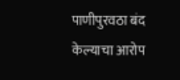पाणीपुरवठा बंद केल्याचा आरोप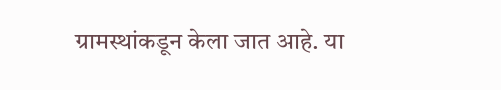ग्रामस्थांकडून केला जात आहे. या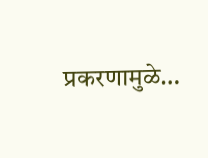प्रकरणामुळे…